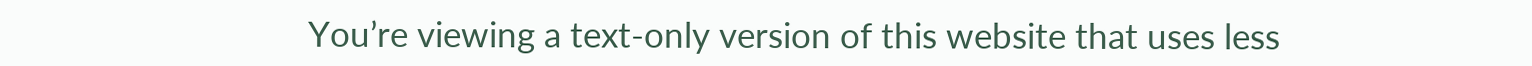You’re viewing a text-only version of this website that uses less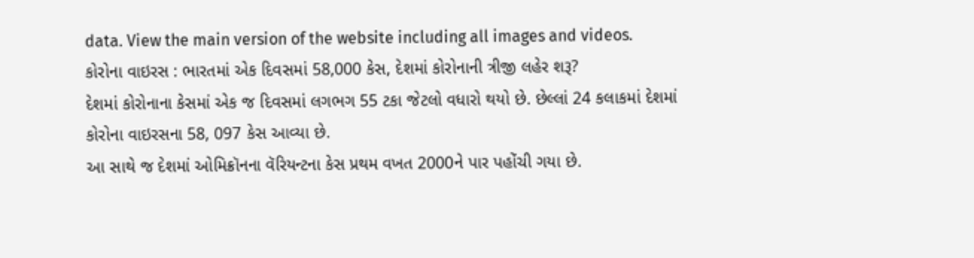data. View the main version of the website including all images and videos.
કોરોના વાઇરસ : ભારતમાં એક દિવસમાં 58,000 કેસ, દેશમાં કોરોનાની ત્રીજી લહેર શરૂ?
દેશમાં કોરોનાના કેસમાં એક જ દિવસમાં લગભગ 55 ટકા જેટલો વધારો થયો છે. છેલ્લાં 24 કલાકમાં દેશમાં કોરોના વાઇરસના 58, 097 કેસ આવ્યા છે.
આ સાથે જ દેશમાં ઓમિક્રૉનના વૅરિયન્ટના કેસ પ્રથમ વખત 2000ને પાર પહોંચી ગયા છે.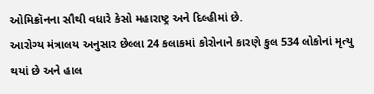ઓમિક્રૉનના સૌથી વધારે કેસો મહારાષ્ટ્ર અને દિલ્હીમાં છે.
આરોગ્ય મંત્રાલય અનુસાર છેલ્લા 24 કલાકમાં કોરોનાને કારણે કુલ 534 લોકોનાં મૃત્યુ થયાં છે અને હાલ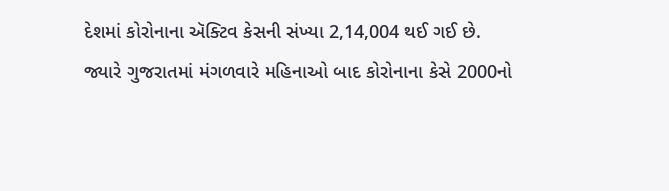દેશમાં કોરોનાના ઍક્ટિવ કેસની સંખ્યા 2,14,004 થઈ ગઈ છે.
જ્યારે ગુજરાતમાં મંગળવારે મહિનાઓ બાદ કોરોનાના કેસે 2000નો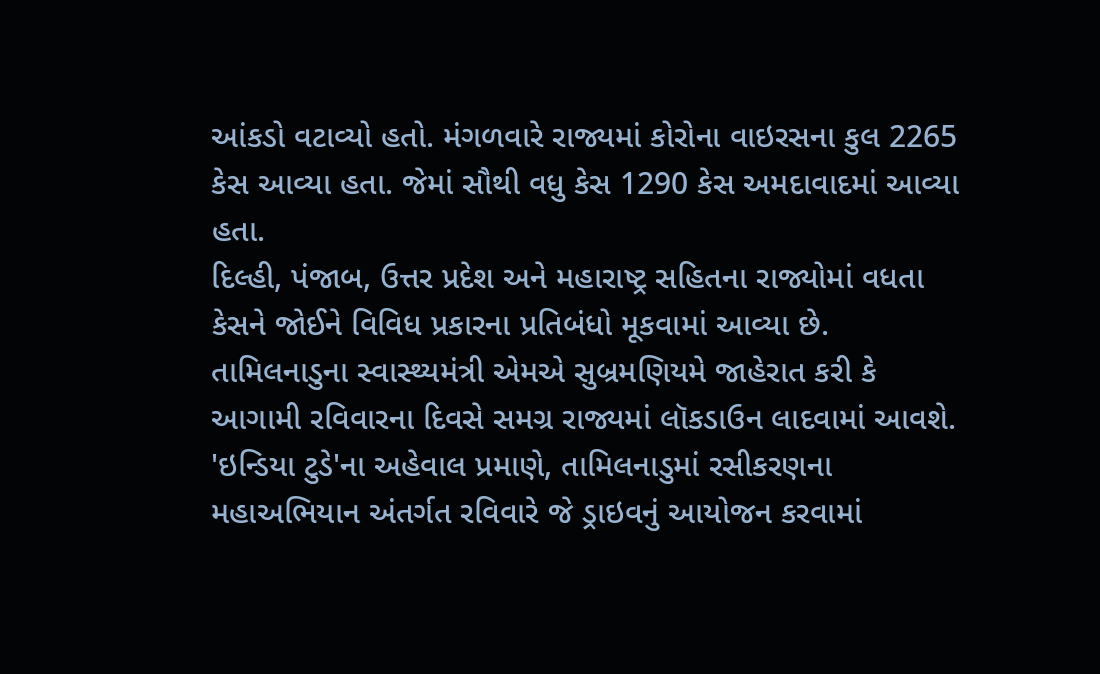આંકડો વટાવ્યો હતો. મંગળવારે રાજ્યમાં કોરોના વાઇરસના કુલ 2265 કેસ આવ્યા હતા. જેમાં સૌથી વધુ કેસ 1290 કેસ અમદાવાદમાં આવ્યા હતા.
દિલ્હી, પંજાબ, ઉત્તર પ્રદેશ અને મહારાષ્ટ્ર સહિતના રાજ્યોમાં વધતા કેસને જોઈને વિવિધ પ્રકારના પ્રતિબંધો મૂકવામાં આવ્યા છે.
તામિલનાડુના સ્વાસ્થ્યમંત્રી એમએ સુબ્રમણિયમે જાહેરાત કરી કે આગામી રવિવારના દિવસે સમગ્ર રાજ્યમાં લૉકડાઉન લાદવામાં આવશે.
'ઇન્ડિયા ટુડે'ના અહેવાલ પ્રમાણે, તામિલનાડુમાં રસીકરણના મહાઅભિયાન અંતર્ગત રવિવારે જે ડ્રાઇવનું આયોજન કરવામાં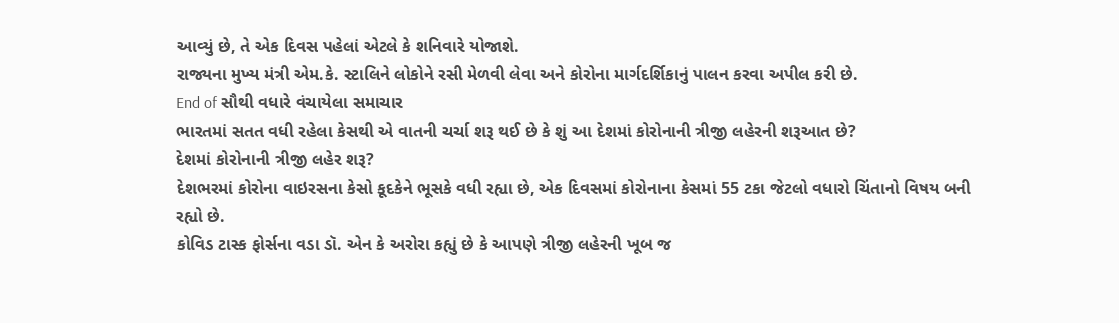આવ્યું છે, તે એક દિવસ પહેલાં એટલે કે શનિવારે યોજાશે.
રાજ્યના મુખ્ય મંત્રી એમ.કે. સ્ટાલિને લોકોને રસી મેળવી લેવા અને કોરોના માર્ગદર્શિકાનું પાલન કરવા અપીલ કરી છે.
End of સૌથી વધારે વંચાયેલા સમાચાર
ભારતમાં સતત વધી રહેલા કેસથી એ વાતની ચર્ચા શરૂ થઈ છે કે શું આ દેશમાં કોરોનાની ત્રીજી લહેરની શરૂઆત છે?
દેશમાં કોરોનાની ત્રીજી લહેર શરૂ?
દેશભરમાં કોરોના વાઇરસના કેસો કૂદકેને ભૂસકે વધી રહ્યા છે, એક દિવસમાં કોરોનાના કેસમાં 55 ટકા જેટલો વધારો ચિંતાનો વિષય બની રહ્યો છે.
કોવિડ ટાસ્ક ફોર્સના વડા ડૉ. એન કે અરોરા કહ્યું છે કે આપણે ત્રીજી લહેરની ખૂબ જ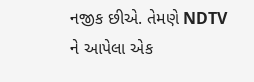નજીક છીએ. તેમણે NDTV ને આપેલા એક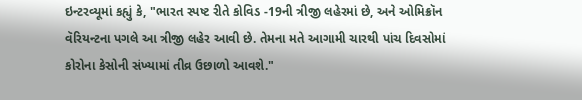ઇન્ટરવ્યૂમાં કહ્યું કે, "ભારત સ્પષ્ટ રીતે કોવિડ -19ની ત્રીજી લહેરમાં છે, અને ઓમિક્રૉન વૅરિયન્ટના પગલે આ ત્રીજી લહેર આવી છે. તેમના મતે આગામી ચારથી પાંચ દિવસોમાં કોરોના કેસોની સંખ્યામાં તીવ્ર ઉછાળો આવશે."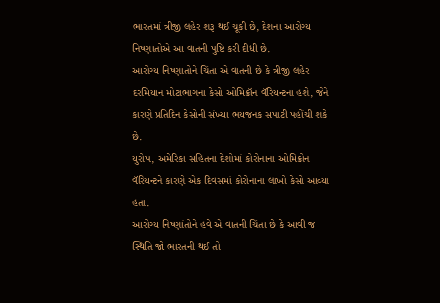ભારતમાં ત્રીજી લહેર શરૂ થઈ ચૂકી છે, દેશના આરોગ્ય નિષ્ણાતોએ આ વાતની પુષ્ટિ કરી દીધી છે.
આરોગ્ય નિષ્ણાતોને ચિંતા એ વાતની છે કે ત્રીજી લહેર દરમિયાન મોટાભાગના કેસો ઓમિક્રૉન વૅરિયન્ટના હશે, જેને કારણે પ્રતિદિન કેસોની સંખ્યા ભયજનક સપાટી પહોંચી શકે છે.
યુરોપ, અમેરિકા સહિતના દેશોમાં કોરોનાના ઓમિક્રોન વૅરિયન્ટને કારણે એક દિવસમાં કોરોનાના લાખો કેસો આવ્યા હતા.
આરોગ્ય નિષ્ણાંતોને હવે એ વાતની ચિંતા છે કે આવી જ સ્થિતિ જો ભારતની થઈ તો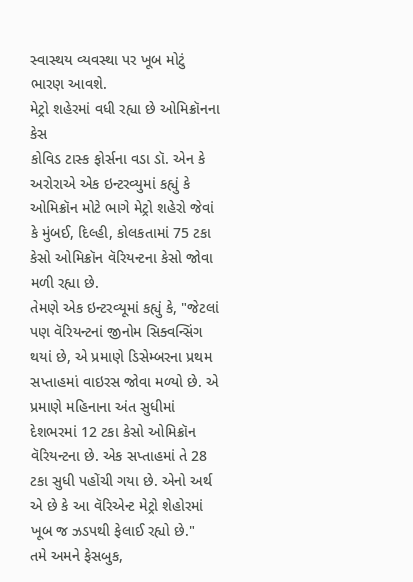સ્વાસ્થય વ્યવસ્થા પર ખૂબ મોટું ભારણ આવશે.
મેટ્રો શહેરમાં વધી રહ્યા છે ઓમિક્રૉનના કેસ
કોવિડ ટાસ્ક ફોર્સના વડા ડૉ. એન કે અરોરાએ એક ઇન્ટરવ્યુમાં કહ્યું કે ઓમિક્રૉન મોટે ભાગે મેટ્રો શહેરો જેવાં કે મુંબઈ, દિલ્હી, કોલકતામાં 75 ટકા કેસો ઓમિક્રૉન વૅરિયન્ટના કેસો જોવા મળી રહ્યા છે.
તેમણે એક ઇન્ટરવ્યૂમાં કહ્યું કે, "જેટલાં પણ વૅરિયન્ટનાં જીનોમ સિક્વન્સિંગ થયાં છે, એ પ્રમાણે ડિસેમ્બરના પ્રથમ સપ્તાહમાં વાઇરસ જોવા મળ્યો છે. એ પ્રમાણે મહિનાના અંત સુધીમાં દેશભરમાં 12 ટકા કેસો ઓમિક્રૉન વૅરિયન્ટના છે. એક સપ્તાહમાં તે 28 ટકા સુધી પહોંચી ગયા છે. એનો અર્થ એ છે કે આ વૅરિએન્ટ મેટ્રો શેહોરમાં ખૂબ જ ઝડપથી ફેલાઈ રહ્યો છે."
તમે અમને ફેસબુક,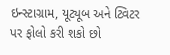ઇન્સ્ટાગ્રામ, યૂટ્યૂબ અને ટ્વિટર પર ફોલો કરી શકો છો